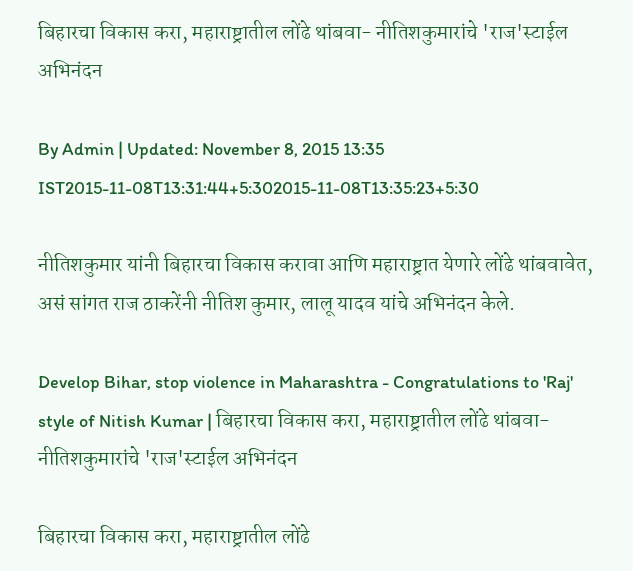बिहारचा विकास करा, महाराष्ट्रातील लोंढे थांबवा- नीतिशकुमारांचे 'राज'स्टाईल अभिनंदन

By Admin | Updated: November 8, 2015 13:35 IST2015-11-08T13:31:44+5:302015-11-08T13:35:23+5:30

नीतिशकुमार यांनी बिहारचा विकास करावा आणि महाराष्ट्रात येणारे लोंढे थांबवावेत, असं सांगत राज ठाकरेंनी नीतिश कुमार, लालू यादव यांचे अभिनंदन केले.

Develop Bihar, stop violence in Maharashtra - Congratulations to 'Raj' style of Nitish Kumar | बिहारचा विकास करा, महाराष्ट्रातील लोंढे थांबवा- नीतिशकुमारांचे 'राज'स्टाईल अभिनंदन

बिहारचा विकास करा, महाराष्ट्रातील लोंढे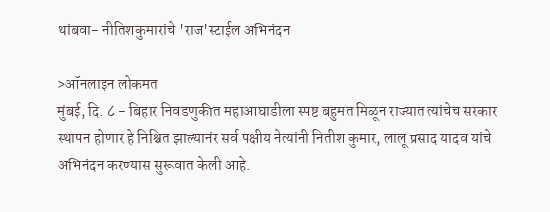थांबवा- नीतिशकुमारांचे 'राज'स्टाईल अभिनंदन

>ऑनलाइन लोकमत
मुंबई, दि. ८ - बिहार निवडणुकीत महाआघाडीला स्पष्ट बहुमत मिळून राज्यात त्यांचेच सरकार स्थापन होणार हे निश्चित झाल्यानंर सर्व पक्षीय नेत्यांनी नितीश कुमार, लालू प्रसाद यादव यांचे अभिनंदन करण्यास सुरूवात केली आहे.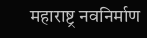महाराष्ट्र नवनिर्माण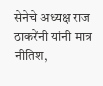सेनेचे अध्यक्ष राज ठाकरेंनी यांनी मात्र नीतिश,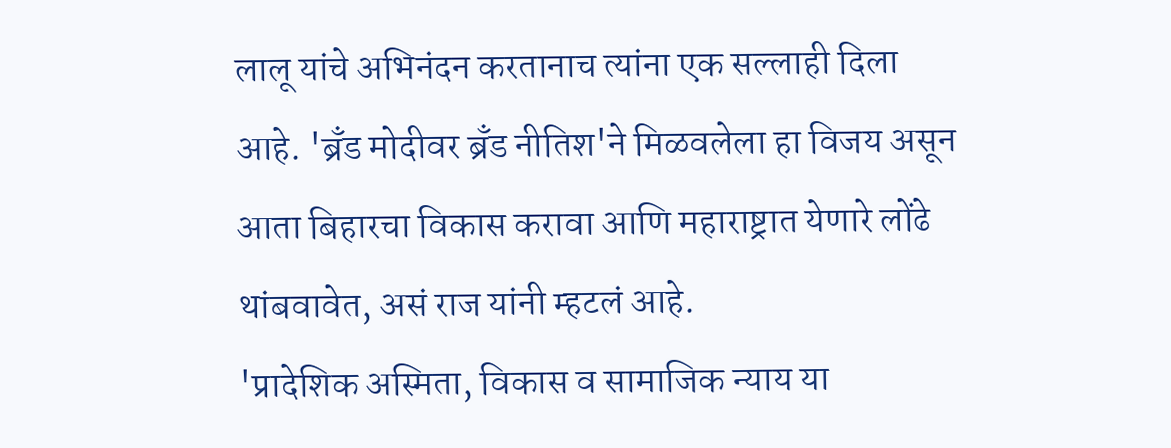लालू यांचे अभिनंदन करतानाच त्यांना एक सल्लाही दिला आहे. 'ब्रँड मोदीवर ब्रँड नीतिश'ने मिळवलेला हा विजय असून आता बिहारचा विकास करावा आणि महाराष्ट्रात येणारे लोंढे थांबवावेत, असं राज यांनी म्हटलं आहे.
'प्रादेशिक अस्मिता, विकास व सामाजिक न्याय या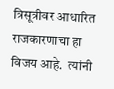त्रिसूत्रीवर आधारित राजकारणाचा हा विजय आहे.  त्यांनी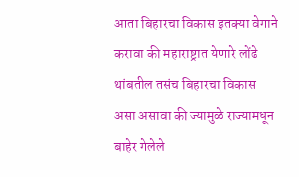आता बिहारचा विकास इतक्या वेगाने करावा की महाराष्ट्रात येणारे लोंढे थांबतील तसंच बिहारचा विकास असा असावा की ज्यामुळे राज्यामधून बाहेर गेलेले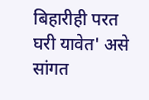बिहारीही परत घरी यावेत' असे सांगत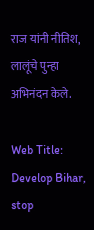राज यांनी नीतिश, लालूंचे पुन्हा अभिनंदन केले.

Web Title: Develop Bihar, stop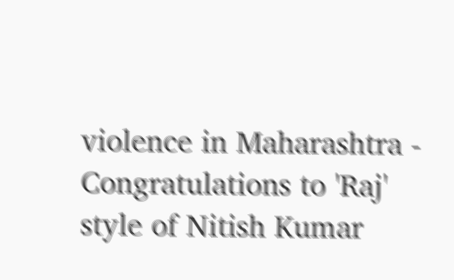violence in Maharashtra - Congratulations to 'Raj' style of Nitish Kumar